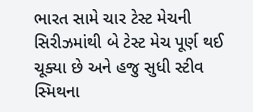ભારત સામે ચાર ટેસ્ટ મેચની સિરીઝમાંથી બે ટેસ્ટ મેચ પૂર્ણ થઈ ચૂક્યા છે અને હજુ સુધી સ્ટીવ સ્મિથના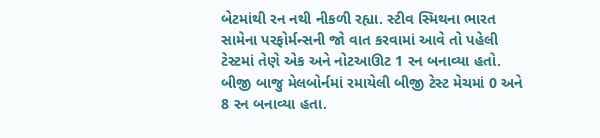બેટમાંથી રન નથી નીકળી રહ્યા. સ્ટીવ સ્મિથના ભારત સામેના પરફોર્મન્સની જો વાત કરવામાં આવે તો પહેલી ટેસ્ટમાં તેણે એક અને નોટઆઊટ 1 રન બનાવ્યા હતો. બીજી બાજુ મેલબોર્નમાં રમાયેલી બીજી ટેસ્ટ મેચમાં 0 અને 8 રન બનાવ્યા હતા.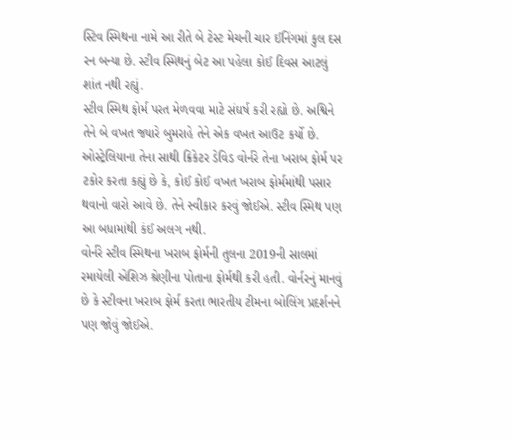સ્ટિવ સ્મિથના નામે આ રીતે બે ટેસ્ટ મેચની ચાર ઈનિંગમાં કુલ દસ રન બન્યા છે. સ્ટીવ સ્મિથનું બેટ આ પહેલા કોઈ દિવસ આટલું શાંત નથી રહ્યું.
સ્ટીવ સ્મિથ ફોર્મ પરત મેળવવા માટે સંઘર્ષ કરી રહ્યો છે. અશ્વિને તેને બે વખત જ્યારે બુમરાહે તેને એક વખત આઉટ કર્યો છે. ઓસ્ટ્રેલિયાના તેના સાથી ક્રિકેટર ડેવિડ વોર્નરે તેના ખરાબ ફોર્મ પર ટકોર કરતા કહ્યું છે કે, કોઈ કોઈ વખત ખરાબ ફોર્મમાંથી પસાર થવાનો વારો આવે છે. તેને સ્વીકાર કરવું જોઈએ. સ્ટીવ સ્મિથ પણ આ બધામાંથી કંઈ અલગ નથી.
વોર્નરે સ્ટીવ સ્મિથના ખરાબ ફોર્મની તુલના 2019ની સાલમાં રમાયેલી એશિઝ શ્રેણીના પોતાના ફોર્મથી કરી હતી. વોર્નરનું માનવું છે કે સ્ટીવના ખરાબ ફોર્મ કરતા ભારતીય ટીમના બોલિંગ પ્રદર્શનને પણ જોવું જોઈએ.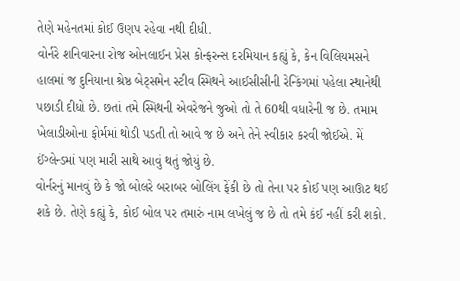તેણે મહેનતમાં કોઈ ઉણપ રહેવા નથી દીધી.
વોર્નરે શનિવારના રોજ ઓનલાઈન પ્રેસ કોન્ફરન્સ દરમિયાન કહ્યું કે, કેન વિલિયમસને હાલમાં જ દુનિયાના શ્રેષ્ઠ બેટ્સમેન સ્ટીવ સ્મિથને આઈસીસીની રેન્કિંગમાં પહેલા સ્થાનેથી પછાડી દીધો છે. છતાં તમે સ્મિથની એવરેજને જુઓ તો તે 60થી વધારેની જ છે. તમામ ખેલાડીઓના ફોર્મમાં થોડી પડતી તો આવે જ છે અને તેને સ્વીકાર કરવી જોઈએ. મેં ઈંગ્લેન્ડમાં પણ મારી સાથે આવું થતું જોયું છે.
વોર્નરનું માનવું છે કે જો બોલરે બરાબર બોલિંગ ફેંકી છે તો તેના પર કોઈ પણ આઊટ થઈ શકે છે. તેણે કહ્યું કે, કોઈ બોલ પર તમારું નામ લખેલું જ છે તો તમે કંઈ નહીં કરી શકો.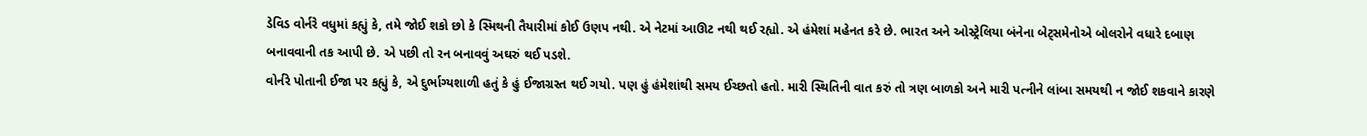ડેવિડ વોર્નરે વધુમાં કહ્યું કે, તમે જોઈ શકો છો કે સ્મિથની તૈયારીમાં કોઈ ઉણપ નથી. એ નેટમાં આઊટ નથી થઈ રહ્યો. એ હંમેશાં મહેનત કરે છે. ભારત અને ઓસ્ટ્રેલિયા બંનેના બેટ્સમેનોએ બોલરોને વધારે દબાણ બનાવવાની તક આપી છે. એ પછી તો રન બનાવવું અઘરું થઈ પડશે.
વોર્નરે પોતાની ઈજા પર કહ્યું કે, એ દુર્ભાગ્યશાળી હતું કે હું ઈજાગ્રસ્ત થઈ ગયો. પણ હું હંમેશાંથી સમય ઈચ્છતો હતો. મારી સ્થિતિની વાત કરું તો ત્રણ બાળકો અને મારી પત્નીને લાંબા સમયથી ન જોઈ શકવાને કારણે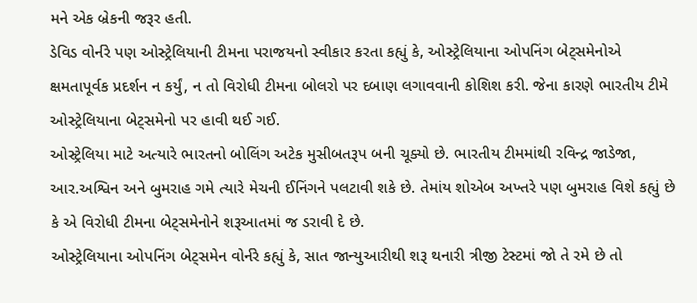મને એક બ્રેકની જરૂર હતી.
ડેવિડ વોર્નરે પણ ઓસ્ટ્રેલિયાની ટીમના પરાજયનો સ્વીકાર કરતા કહ્યું કે, ઓસ્ટ્રેલિયાના ઓપનિંગ બેટ્સમેનોએ ક્ષમતાપૂર્વક પ્રદર્શન ન કર્યું, ન તો વિરોધી ટીમના બોલરો પર દબાણ લગાવવાની કોશિશ કરી. જેના કારણે ભારતીય ટીમે ઓસ્ટ્રેલિયાના બેટ્સમેનો પર હાવી થઈ ગઈ.
ઓસ્ટ્રેલિયા માટે અત્યારે ભારતનો બોલિંગ અટેક મુસીબતરૂપ બની ચૂક્યો છે. ભારતીય ટીમમાંથી રવિન્દ્ર જાડેજા, આર.અશ્વિન અને બુમરાહ ગમે ત્યારે મેચની ઈનિંગને પલટાવી શકે છે. તેમાંય શોએબ અખ્તરે પણ બુમરાહ વિશે કહ્યું છે કે એ વિરોધી ટીમના બેટ્સમેનોને શરૂઆતમાં જ ડરાવી દે છે.
ઓસ્ટ્રેલિયાના ઓપનિંગ બેટ્સમેન વોર્નરે કહ્યું કે, સાત જાન્યુઆરીથી શરૂ થનારી ત્રીજી ટેસ્ટમાં જો તે રમે છે તો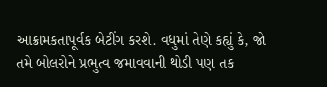આક્રામકતાપૂર્વક બેટીંગ કરશે. વધુમાં તેણે કહ્યું કે, જો તમે બોલરોને પ્રભુત્વ જમાવવાની થોડી પણ તક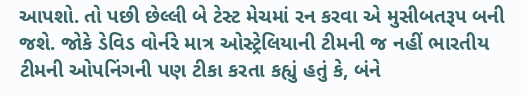આપશો. તો પછી છેલ્લી બે ટેસ્ટ મેચમાં રન કરવા એ મુસીબતરૂપ બની જશે. જોકે ડેવિડ વોર્નરે માત્ર ઓસ્ટ્રેલિયાની ટીમની જ નહીં ભારતીય ટીમની ઓપનિંગની પણ ટીકા કરતા કહ્યું હતું કે, બંને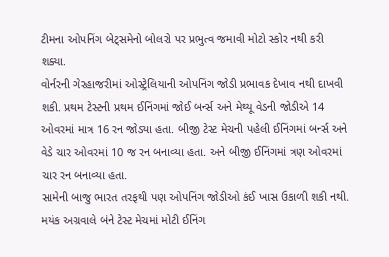ટીમના ઓપનિંગ બેટ્સમેનો બોલરો પર પ્રભુત્વ જમાવી મોટો સ્કોર નથી કરી શક્યા.
વોર્નરની ગેરહાજરીમાં ઓસ્ટ્રેલિયાની ઓપનિંગ જોડી પ્રભાવક દેખાવ નથી દાખવી શકી. પ્રથમ ટેસ્ટની પ્રથમ ઈનિંગમાં જોઈ બર્ન્સ અને મેથ્યૂ વેડની જોડીએ 14 ઓવરમાં માત્ર 16 રન જોડ્યા હતા. બીજી ટેસ્ટ મેચની પહેલી ઈનિંગમાં બર્ન્સ અને વેડે ચાર ઓવરમાં 10 જ રન બનાવ્યા હતા. અને બીજી ઈનિંગમાં ત્રણ ઓવરમાં ચાર રન બનાવ્યા હતા.
સામેની બાજુ ભારત તરફથી પણ ઓપનિંગ જોડીઓ કંઈ ખાસ ઉકાળી શકી નથી. મયંક અગ્રવાલે બંને ટેસ્ટ મેચમાં મોટી ઈનિંગ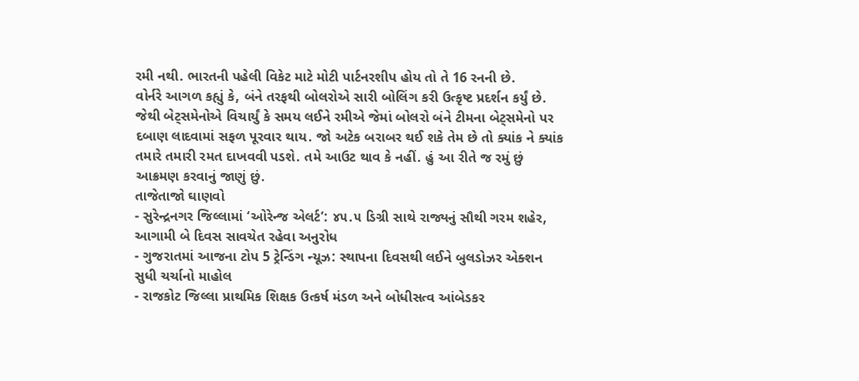રમી નથી. ભારતની પહેલી વિકેટ માટે મોટી પાર્ટનરશીપ હોય તો તે 16 રનની છે.
વોર્નરે આગળ કહ્યું કે, બંને તરફથી બોલરોએ સારી બોલિંગ કરી ઉત્કૃષ્ટ પ્રદર્શન કર્યું છે. જેથી બેટ્સમેનોએ વિચાર્યું કે સમય લઈને રમીએ જેમાં બોલરો બંને ટીમના બેટ્સમેનો પર દબાણ લાદવામાં સફળ પૂરવાર થાય. જો અટેક બરાબર થઈ શકે તેમ છે તો ક્યાંક ને ક્યાંક તમારે તમારી રમત દાખવવી પડશે. તમે આઉટ થાવ કે નહીં. હું આ રીતે જ રમું છું આક્રમણ કરવાનું જાણું છું.
તાજેતાજો ઘાણવો
- સુરેન્દ્રનગર જિલ્લામાં ‘ઓરેન્જ એલર્ટ’: ૪૫.૫ ડિગ્રી સાથે રાજ્યનું સૌથી ગરમ શહેર, આગામી બે દિવસ સાવચેત રહેવા અનુરોધ
- ગુજરાતમાં આજના ટોપ 5 ટ્રેન્ડિંગ ન્યૂઝ: સ્થાપના દિવસથી લઈને બુલડોઝર એક્શન સુધી ચર્ચાનો માહોલ
- રાજકોટ જિલ્લા પ્રાથમિક શિક્ષક ઉત્કર્ષ મંડળ અને બોધીસત્વ આંબેડકર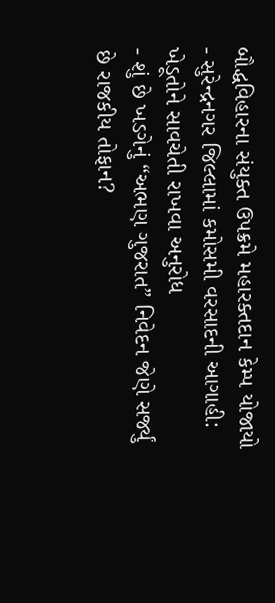બૌદ્ધવિહારના સંયુક્ત ઉપક્રમે મહારક્તદાન કેમ્પ યોજાયો
- સુરેન્દ્રનગર જિલ્લામાં કમોસમી વરસાદની આગાહી: ખેડૂતોને સાવચેતી રાખવા અનુરોધ
- શું છે ખડગેનું “અભણ ગુજરાત” નિવેદન જેણે સર્જ્યું છે રાજકીય તોફાન?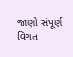જાણો સંપૂર્ણ વિગત